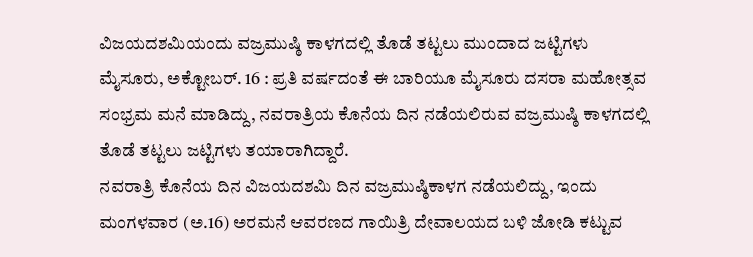ವಿಜಯದಶಮಿಯಂದು ವಜ್ರಮುಷ್ಠಿ ಕಾಳಗದಲ್ಲಿ ತೊಡೆ ತಟ್ಟಲು ಮುಂದಾದ ಜಟ್ಟಿಗಳು
ಮೈಸೂರು, ಅಕ್ಟೋಬರ್. 16 : ಪ್ರತಿ ವರ್ಷದಂತೆ ಈ ಬಾರಿಯೂ ಮೈಸೂರು ದಸರಾ ಮಹೋತ್ಸವ ಸಂಭ್ರಮ ಮನೆ ಮಾಡಿದ್ದು, ನವರಾತ್ರಿಯ ಕೊನೆಯ ದಿನ ನಡೆಯಲಿರುವ ವಜ್ರಮುಷ್ಠಿ ಕಾಳಗದಲ್ಲಿ ತೊಡೆ ತಟ್ಟಲು ಜಟ್ಟಿಗಳು ತಯಾರಾಗಿದ್ದಾರೆ.
ನವರಾತ್ರಿ ಕೊನೆಯ ದಿನ ವಿಜಯದಶಮಿ ದಿನ ವಜ್ರಮುಷ್ಠಿಕಾಳಗ ನಡೆಯಲಿದ್ದು, ಇಂದು ಮಂಗಳವಾರ (ಅ.16) ಅರಮನೆ ಆವರಣದ ಗಾಯಿತ್ರಿ ದೇವಾಲಯದ ಬಳಿ ಜೋಡಿ ಕಟ್ಟುವ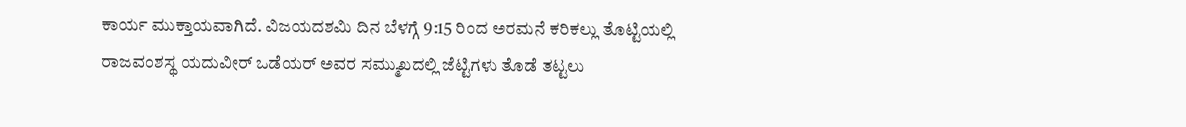ಕಾರ್ಯ ಮುಕ್ತಾಯವಾಗಿದೆ. ವಿಜಯದಶಮಿ ದಿನ ಬೆಳಗ್ಗೆ 9:15 ರಿಂದ ಅರಮನೆ ಕರಿಕಲ್ಲು ತೊಟ್ಟಿಯಲ್ಲಿ ರಾಜವಂಶಸ್ಥ ಯದುವೀರ್ ಒಡೆಯರ್ ಅವರ ಸಮ್ಮುಖದಲ್ಲಿ ಜೆಟ್ಟಿಗಳು ತೊಡೆ ತಟ್ಟಲು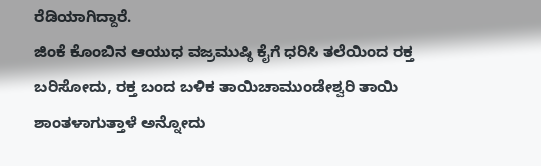ರೆಡಿಯಾಗಿದ್ದಾರೆ.
ಜಿಂಕೆ ಕೊಂಬಿನ ಆಯುಧ ವಜ್ರಮುಷ್ಠಿ ಕೈಗೆ ಧರಿಸಿ ತಲೆಯಿಂದ ರಕ್ತ ಬರಿಸೋದು, ರಕ್ತ ಬಂದ ಬಳಿಕ ತಾಯಿಚಾಮುಂಡೇಶ್ವರಿ ತಾಯಿ ಶಾಂತಳಾಗುತ್ತಾಳೆ ಅನ್ನೋದು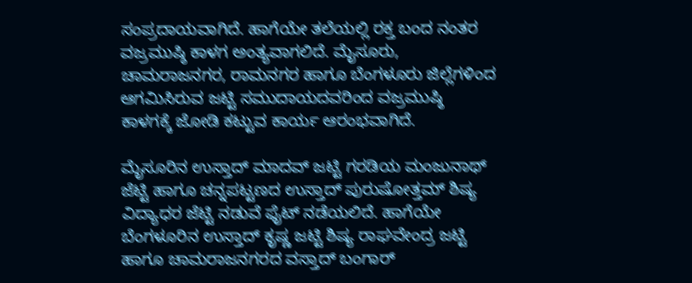ಸಂಪ್ರದಾಯವಾಗಿದೆ. ಹಾಗೆಯೇ ತಲೆಯಲ್ಲಿ ರಕ್ತ ಬಂದ ನಂತರ ವಜ್ರಮುಷ್ಠಿ ಕಾಳಗ ಅಂತ್ಯವಾಗಲಿದೆ. ಮೈಸೂರು, ಚಾಮರಾಜನಗರ, ರಾಮನಗರ ಹಾಗೂ ಬೆಂಗಳೂರು ಜಿಲ್ಲೆಗಳಿಂದ ಆಗಮಿಸಿರುವ ಜಟ್ಟಿ ಸಮುದಾಯದವರಿಂದ ವಜ್ರಮುಷ್ಠಿ ಕಾಳಗಕ್ಕೆ ಜೋಡಿ ಕಟ್ಟುವ ಕಾರ್ಯ ಆರಂಭವಾಗಿದೆ.

ಮೈಸೂರಿನ ಉಸ್ತಾದ್ ಮಾದವ್ ಜಟ್ಟಿ ಗರಡಿಯ ಮಂಜುನಾಥ್ ಜೆಟ್ಟಿ ಹಾಗೂ ಚನ್ನಪಟ್ಟಣದ ಉಸ್ತಾದ್ ಪುರುಷೋತ್ತಮ್ ಶಿಷ್ಯ ವಿದ್ಯಾಧರ ಜೆಟ್ಟಿ ನಡುವೆ ಫೈಟ್ ನಡೆಯಲಿದೆ. ಹಾಗೆಯೇ ಬೆಂಗಳೂರಿನ ಉಸ್ತಾದ್ ಕೃಷ್ಣ ಜಟ್ಟಿ ಶಿಷ್ಯ ರಾಘವೇಂದ್ರ ಜಟ್ಟಿ ಹಾಗೂ ಚಾಮರಾಜನಗರದ ವಸ್ತಾದ್ ಬಂಗಾರ್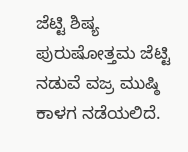ಜೆಟ್ಟಿ ಶಿಷ್ಯ ಪುರುಷೋತ್ತಮ ಜೆಟ್ಟಿ ನಡುವೆ ವಜ್ರ ಮುಷ್ಠಿ ಕಾಳಗ ನಡೆಯಲಿದೆ.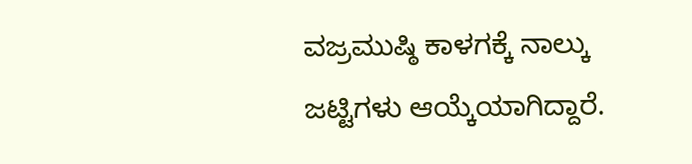ವಜ್ರಮುಷ್ಠಿ ಕಾಳಗಕ್ಕೆ ನಾಲ್ಕು ಜಟ್ಟಿಗಳು ಆಯ್ಕೆಯಾಗಿದ್ದಾರೆ.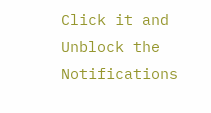Click it and Unblock the Notifications